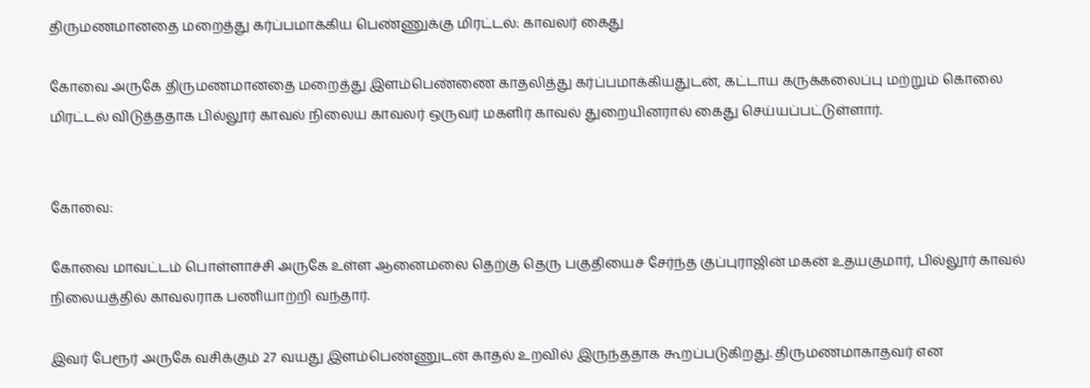திருமணமானதை மறைத்து கர்ப்பமாக்கிய பெண்ணுக்கு மிரட்டல்: காவலர் கைது

கோவை அருகே திருமணமானதை மறைத்து இளம்பெண்ணை காதலித்து கர்ப்பமாக்கியதுடன், கட்டாய கருக்கலைப்பு மற்றும் கொலை மிரட்டல் விடுத்ததாக பில்லூர் காவல் நிலைய காவலர் ஒருவர் மகளிர் காவல் துறையினரால் கைது செய்யப்பட்டுள்ளார்.


கோவை:

கோவை மாவட்டம் பொள்ளாச்சி அருகே உள்ள ஆனைமலை தெற்கு தெரு பகுதியைச் சேர்ந்த குப்புராஜின் மகன் உதயகுமார், பில்லூர் காவல் நிலையத்தில் காவலராக பணியாற்றி வந்தார்.

இவர் பேரூர் அருகே வசிக்கும் 27 வயது இளம்பெண்ணுடன் காதல் உறவில் இருந்ததாக கூறப்படுகிறது. திருமணமாகாதவர் என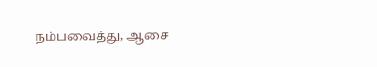நம்பவைத்து, ஆசை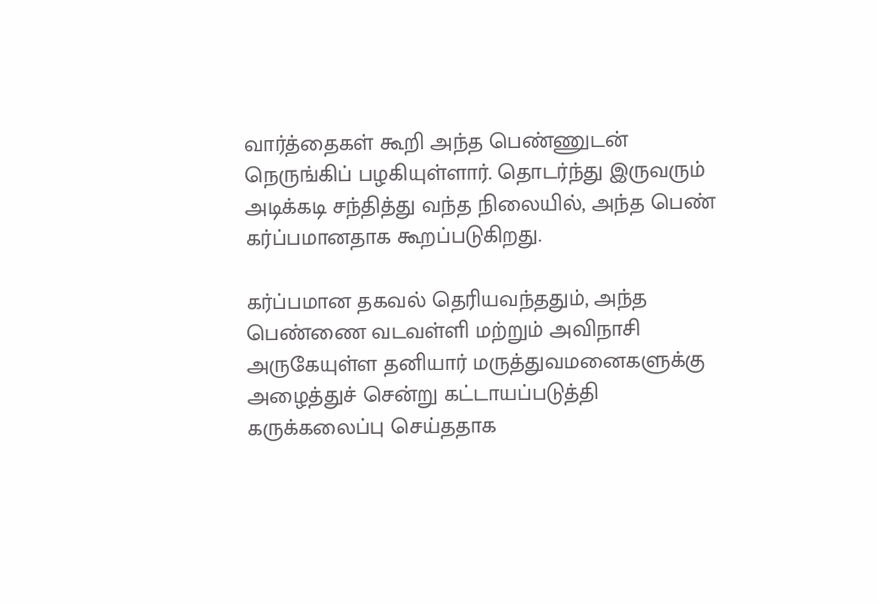வார்த்தைகள் கூறி அந்த பெண்ணுடன் நெருங்கிப் பழகியுள்ளார். தொடர்ந்து இருவரும் அடிக்கடி சந்தித்து வந்த நிலையில், அந்த பெண் கர்ப்பமானதாக கூறப்படுகிறது.

கர்ப்பமான தகவல் தெரியவந்ததும், அந்த பெண்ணை வடவள்ளி மற்றும் அவிநாசி அருகேயுள்ள தனியார் மருத்துவமனைகளுக்கு அழைத்துச் சென்று கட்டாயப்படுத்தி கருக்கலைப்பு செய்ததாக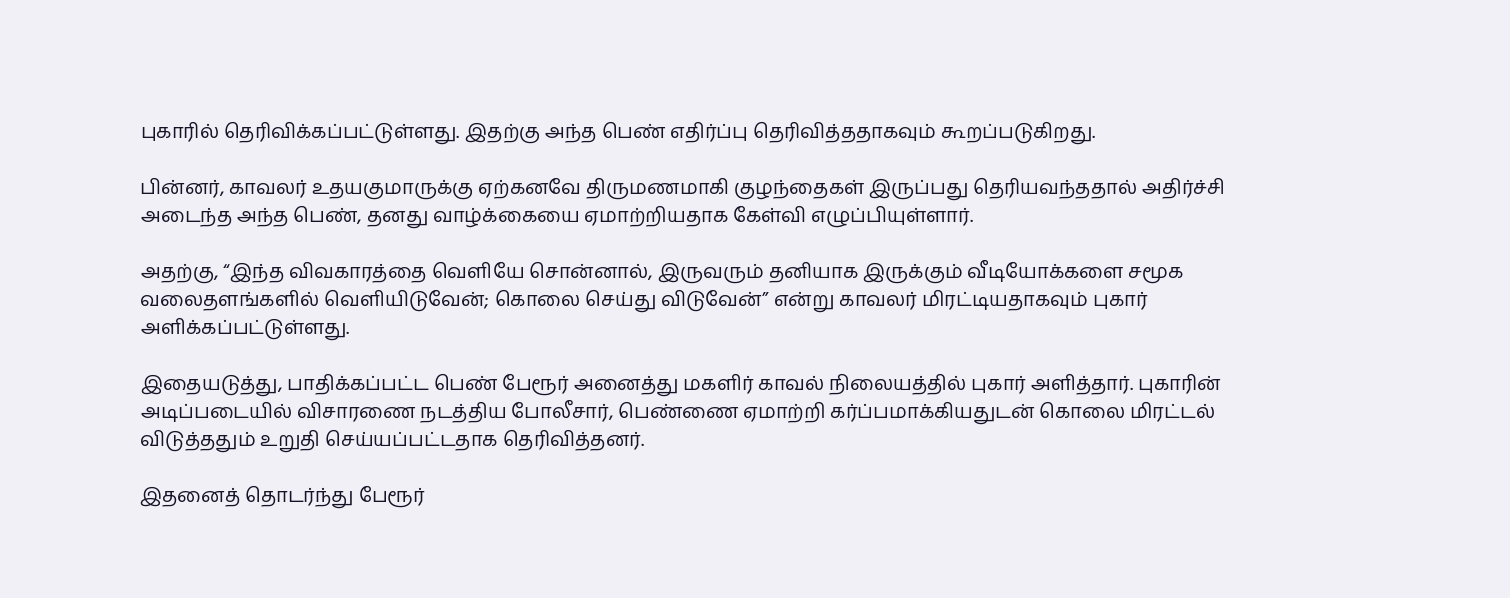புகாரில் தெரிவிக்கப்பட்டுள்ளது. இதற்கு அந்த பெண் எதிர்ப்பு தெரிவித்ததாகவும் கூறப்படுகிறது.

பின்னர், காவலர் உதயகுமாருக்கு ஏற்கனவே திருமணமாகி குழந்தைகள் இருப்பது தெரியவந்ததால் அதிர்ச்சி அடைந்த அந்த பெண், தனது வாழ்க்கையை ஏமாற்றியதாக கேள்வி எழுப்பியுள்ளார்.

அதற்கு, “இந்த விவகாரத்தை வெளியே சொன்னால், இருவரும் தனியாக இருக்கும் வீடியோக்களை சமூக வலைதளங்களில் வெளியிடுவேன்; கொலை செய்து விடுவேன்” என்று காவலர் மிரட்டியதாகவும் புகார் அளிக்கப்பட்டுள்ளது.

இதையடுத்து, பாதிக்கப்பட்ட பெண் பேரூர் அனைத்து மகளிர் காவல் நிலையத்தில் புகார் அளித்தார். புகாரின் அடிப்படையில் விசாரணை நடத்திய போலீசார், பெண்ணை ஏமாற்றி கர்ப்பமாக்கியதுடன் கொலை மிரட்டல் விடுத்ததும் உறுதி செய்யப்பட்டதாக தெரிவித்தனர்.

இதனைத் தொடர்ந்து பேரூர்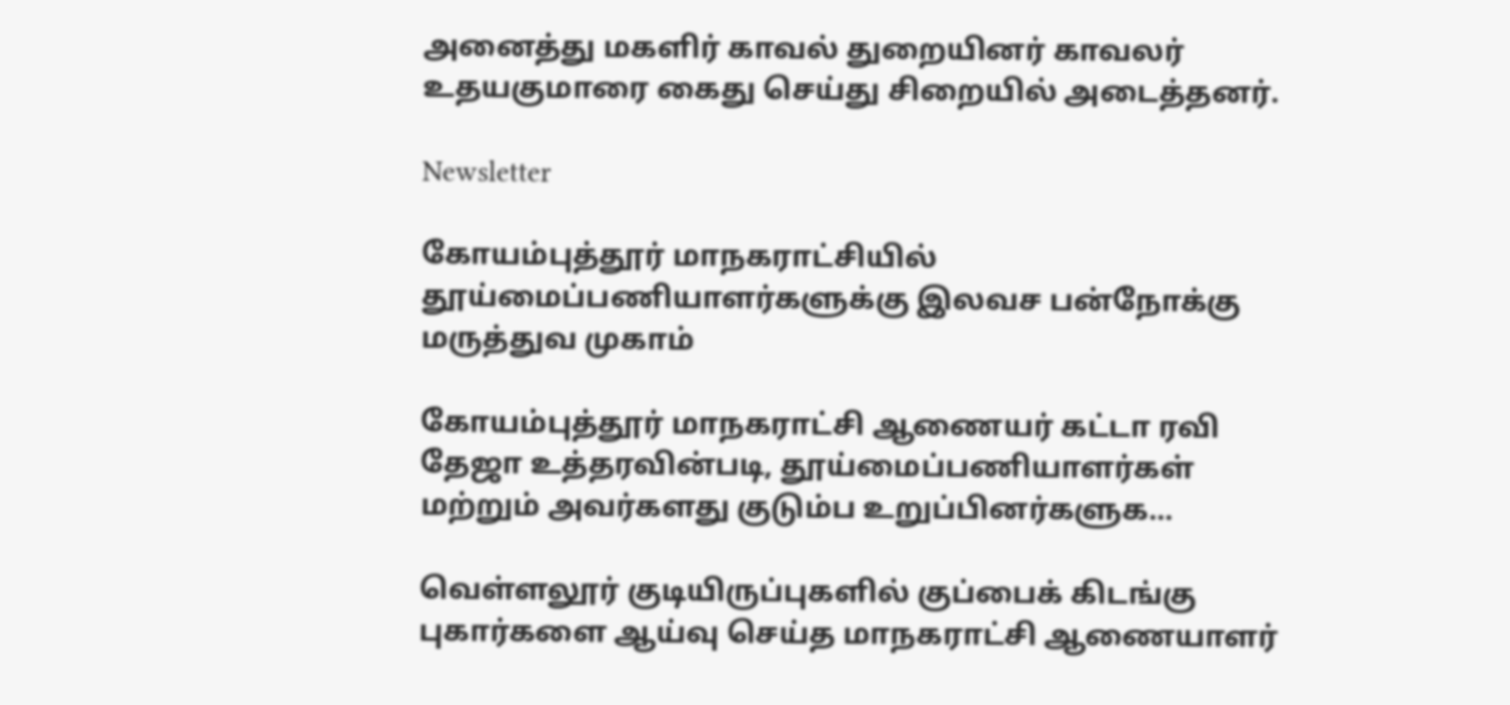அனைத்து மகளிர் காவல் துறையினர் காவலர் உதயகுமாரை கைது செய்து சிறையில் அடைத்தனர்.

Newsletter

கோயம்புத்தூர் மாநகராட்சியில் தூய்மைப்பணியாளர்களுக்கு இலவச பன்நோக்கு மருத்துவ முகாம்

கோயம்புத்தூர் மாநகராட்சி ஆணையர் கட்டா ரவி தேஜா உத்தரவின்படி, தூய்மைப்பணியாளர்கள் மற்றும் அவர்களது குடும்ப உறுப்பினர்களுக...

வெள்ளலூர் குடியிருப்புகளில் குப்பைக் கிடங்கு புகார்களை ஆய்வு செய்த மாநகராட்சி ஆணையாளர்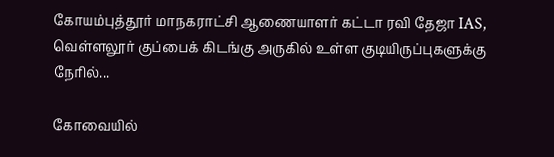கோயம்புத்தூர் மாநகராட்சி ஆணையாளர் கட்டா ரவி தேஜா IAS, வெள்ளலூர் குப்பைக் கிடங்கு அருகில் உள்ள குடியிருப்புகளுக்கு நேரில்...

கோவையில்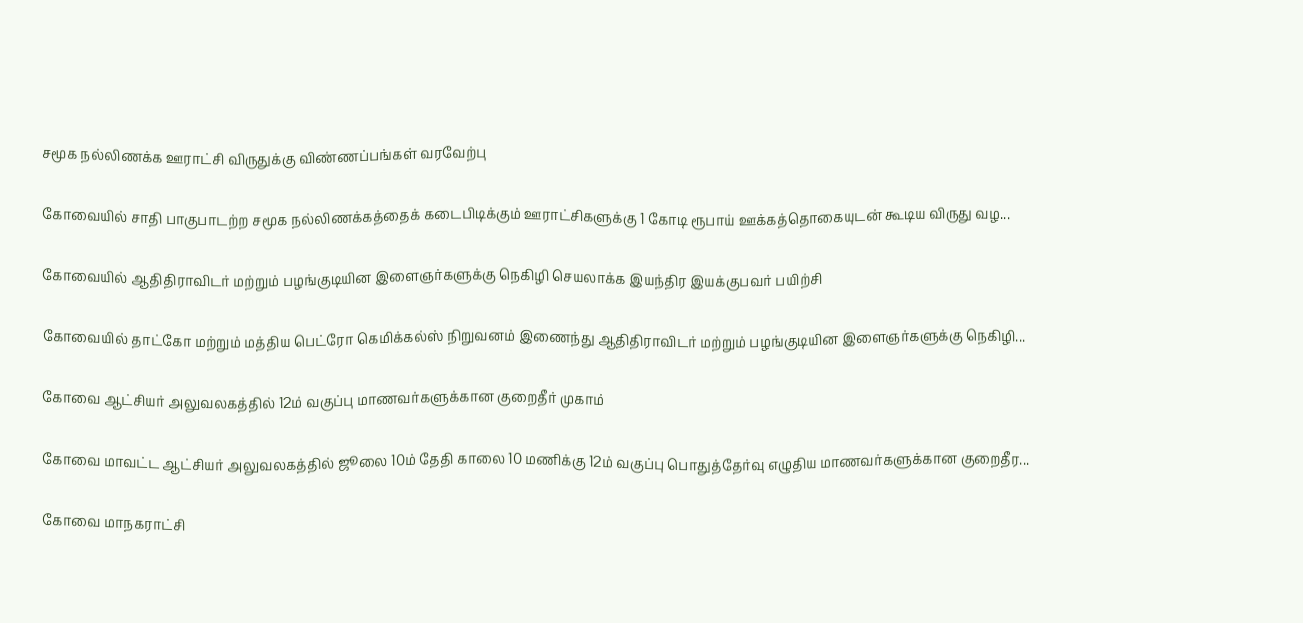சமூக நல்லிணக்க ஊராட்சி விருதுக்கு விண்ணப்பங்கள் வரவேற்பு

கோவையில் சாதி பாகுபாடற்ற சமூக நல்லிணக்கத்தைக் கடைபிடிக்கும் ஊராட்சிகளுக்கு 1 கோடி ரூபாய் ஊக்கத்தொகையுடன் கூடிய விருது வழ...

கோவையில் ஆதிதிராவிடர் மற்றும் பழங்குடியின இளைஞர்களுக்கு நெகிழி செயலாக்க இயந்திர இயக்குபவர் பயிற்சி

கோவையில் தாட்கோ மற்றும் மத்திய பெட்ரோ கெமிக்கல்ஸ் நிறுவனம் இணைந்து ஆதிதிராவிடர் மற்றும் பழங்குடியின இளைஞர்களுக்கு நெகிழி...

கோவை ஆட்சியர் அலுவலகத்தில் 12ம் வகுப்பு மாணவர்களுக்கான குறைதீர் முகாம்

கோவை மாவட்ட ஆட்சியர் அலுவலகத்தில் ஜூலை 10ம் தேதி காலை 10 மணிக்கு 12ம் வகுப்பு பொதுத்தேர்வு எழுதிய மாணவர்களுக்கான குறைதீர...

கோவை மாநகராட்சி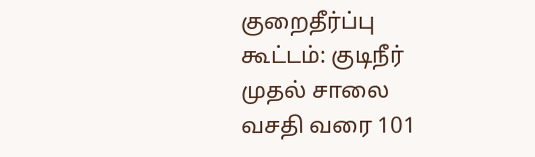குறைதீர்ப்பு கூட்டம்: குடிநீர் முதல் சாலை வசதி வரை 101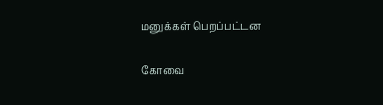மனுக்கள் பெறப்பட்டன

கோவை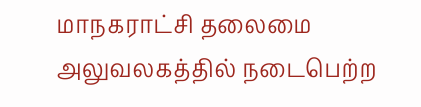மாநகராட்சி தலைமை அலுவலகத்தில் நடைபெற்ற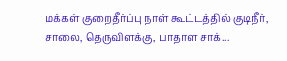மக்கள் குறைதீர்ப்பு நாள் கூட்டத்தில் குடிநீர், சாலை, தெருவிளக்கு, பாதாள சாக்...